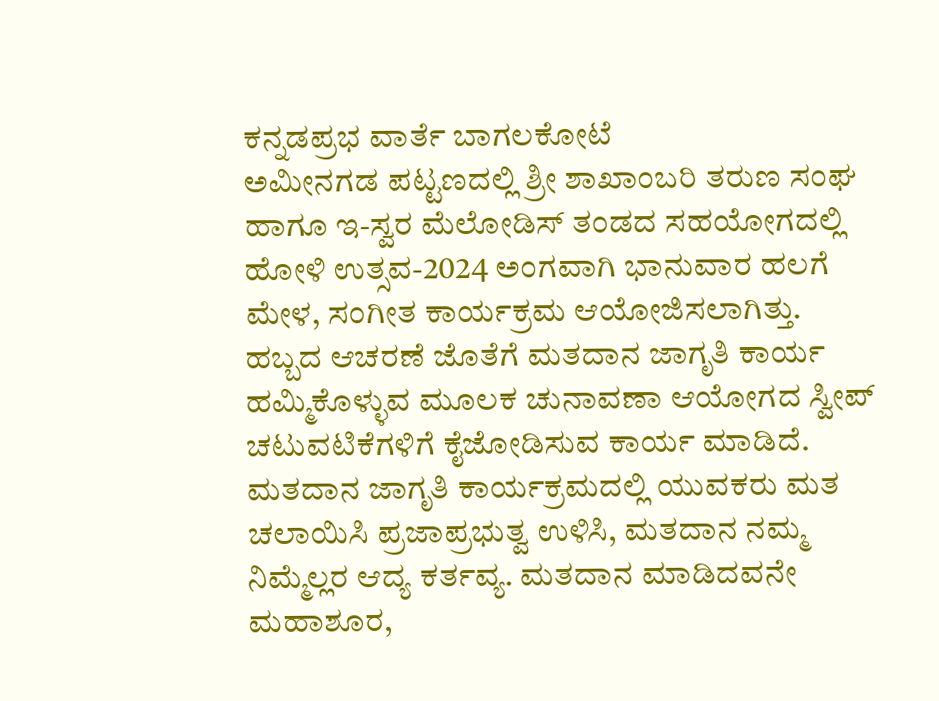ಕನ್ನಡಪ್ರಭ ವಾರ್ತೆ ಬಾಗಲಕೋಟೆ
ಅಮೀನಗಡ ಪಟ್ಟಣದಲ್ಲಿ ಶ್ರೀ ಶಾಖಾಂಬರಿ ತರುಣ ಸಂಘ ಹಾಗೂ ಇ-ಸ್ವರ ಮೆಲೋಡಿಸ್ ತಂಡದ ಸಹಯೋಗದಲ್ಲಿ ಹೋಳಿ ಉತ್ಸವ-2024 ಅಂಗವಾಗಿ ಭಾನುವಾರ ಹಲಗೆ ಮೇಳ, ಸಂಗೀತ ಕಾರ್ಯಕ್ರಮ ಆಯೋಜಿಸಲಾಗಿತ್ತು. ಹಬ್ಬದ ಆಚರಣೆ ಜೊತೆಗೆ ಮತದಾನ ಜಾಗೃತಿ ಕಾರ್ಯ ಹಮ್ಮಿಕೊಳ್ಳುವ ಮೂಲಕ ಚುನಾವಣಾ ಆಯೋಗದ ಸ್ವೀಪ್ ಚಟುವಟಿಕೆಗಳಿಗೆ ಕೈಜೋಡಿಸುವ ಕಾರ್ಯ ಮಾಡಿದೆ.
ಮತದಾನ ಜಾಗೃತಿ ಕಾರ್ಯಕ್ರಮದಲ್ಲಿ ಯುವಕರು ಮತ ಚಲಾಯಿಸಿ ಪ್ರಜಾಪ್ರಭುತ್ವ ಉಳಿಸಿ, ಮತದಾನ ನಮ್ಮ ನಿಮ್ಮೆಲ್ಲರ ಆದ್ಯ ಕರ್ತವ್ಯ. ಮತದಾನ ಮಾಡಿದವನೇ ಮಹಾಶೂರ,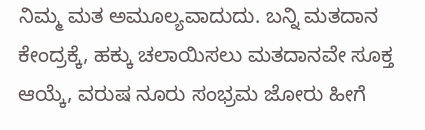ನಿಮ್ಮ ಮತ ಅಮೂಲ್ಯವಾದುದು. ಬನ್ನಿ ಮತದಾನ ಕೇಂದ್ರಕ್ಕೆ, ಹಕ್ಕು ಚಲಾಯಿಸಲು ಮತದಾನವೇ ಸೂಕ್ತ ಆಯ್ಕೆ, ವರುಷ ನೂರು ಸಂಭ್ರಮ ಜೋರು ಹೀಗೆ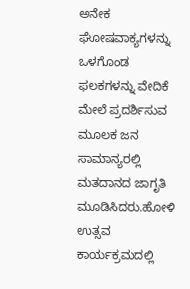ಅನೇಕ ಘೋಷವಾಕ್ಯಗಳನ್ನು ಒಳಗೊಂಡ ಫಲಕಗಳನ್ನು ವೇದಿಕೆ ಮೇಲೆ ಪ್ರದರ್ಶಿಸುವ ಮೂಲಕ ಜನ ಸಾಮಾನ್ಯರಲ್ಲಿ ಮತದಾನದ ಜಾಗೃತಿ ಮೂಡಿಸಿದರು.ಹೋಳಿ ಉತ್ಸವ ಕಾರ್ಯಕ್ರಮದಲ್ಲಿ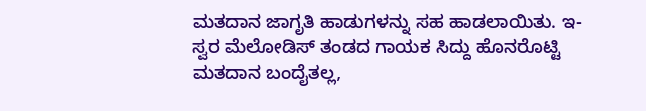ಮತದಾನ ಜಾಗೃತಿ ಹಾಡುಗಳನ್ನು ಸಹ ಹಾಡಲಾಯಿತು. ಇ-ಸ್ವರ ಮೆಲೋಡಿಸ್ ತಂಡದ ಗಾಯಕ ಸಿದ್ದು ಹೊನರೊಟ್ಟಿ ಮತದಾನ ಬಂದೈತಲ್ಲ,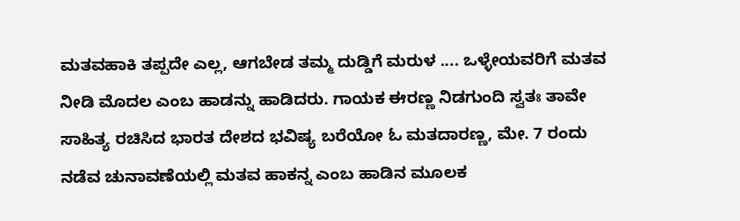ಮತವಹಾಕಿ ತಪ್ಪದೇ ಎಲ್ಲ, ಆಗಬೇಡ ತಮ್ಮ ದುಡ್ಡಿಗೆ ಮರುಳ .... ಒಳ್ಳೇಯವರಿಗೆ ಮತವ ನೀಡಿ ಮೊದಲ ಎಂಬ ಹಾಡನ್ನು ಹಾಡಿದರು. ಗಾಯಕ ಈರಣ್ಣ ನಿಡಗುಂದಿ ಸ್ವತಃ ತಾವೇ ಸಾಹಿತ್ಯ ರಚಿಸಿದ ಭಾರತ ದೇಶದ ಭವಿಷ್ಯ ಬರೆಯೋ ಓ ಮತದಾರಣ್ಣ, ಮೇ. 7 ರಂದು ನಡೆವ ಚುನಾವಣೆಯಲ್ಲಿ ಮತವ ಹಾಕನ್ನ ಎಂಬ ಹಾಡಿನ ಮೂಲಕ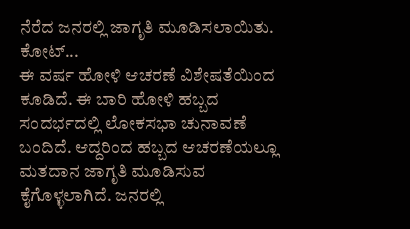ನೆರೆದ ಜನರಲ್ಲಿ ಜಾಗೃತಿ ಮೂಡಿಸಲಾಯಿತು.
ಕೋಟ್...
ಈ ವರ್ಷ ಹೋಳಿ ಆಚರಣೆ ವಿಶೇಷತೆಯಿಂದ ಕೂಡಿದೆ. ಈ ಬಾರಿ ಹೋಳಿ ಹಬ್ಬದ ಸಂದರ್ಭದಲ್ಲಿ ಲೋಕಸಭಾ ಚುನಾವಣೆ ಬಂದಿದೆ. ಆದ್ದರಿಂದ ಹಬ್ಬದ ಆಚರಣೆಯಲ್ಲೂ ಮತದಾನ ಜಾಗೃತಿ ಮೂಡಿಸುವ ಕೈಗೊಳ್ಳಲಾಗಿದೆ. ಜನರಲ್ಲಿ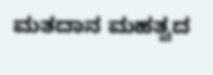ಮತದಾನ ಮಹತ್ವದ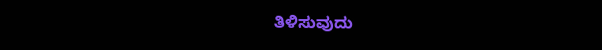ತಿಳಿಸುವುದು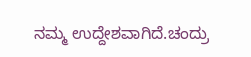ನಮ್ಮ ಉದ್ದೇಶವಾಗಿದೆ.ಚಂದ್ರು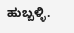ಹುಬ್ಬಳ್ಳಿ.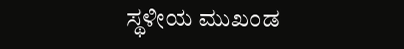ಸ್ಥಳೀಯ ಮುಖಂಡ